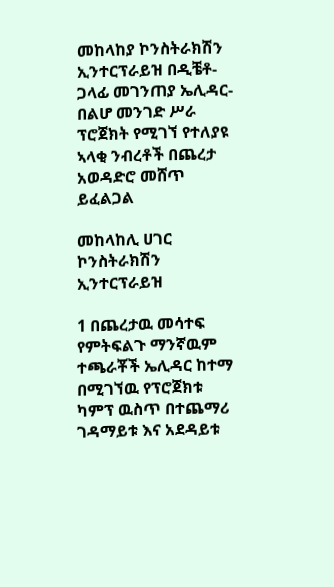መከላከያ ኮንስትራክሽን ኢንተርፕራይዝ በዲቼቶ-ጋላፊ መገንጠያ ኤሊዳር-በልሆ መንገድ ሥራ ፕሮጀክት የሚገኘ የተለያዩ ኣላቂ ንብረቶች በጨረታ አወዳድሮ መሸጥ ይፈልጋል

መከላከሊ ሀገር ኮንስትራክሽን ኢንተርፕራይዝ

1 በጨረታዉ መሳተፍ የምትፍልጉ ማንኛዉም ተጫራቾች ኤሊዳር ከተማ በሚገኘዉ የፕሮጀክቱ ካምፕ ዉስጥ በተጨማሪ ገዳማይቱ እና አደዳይቱ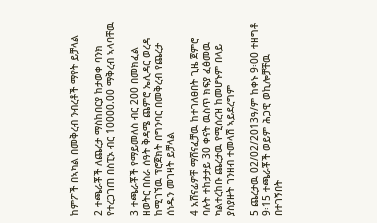ከምፖች በኣካል በመቅረብ ንብረቶች ማየት ይቻላል

2 ተጫራቾች ለጨረታ ማስከበርያ ከታወቀ ባንክ የተረጋገጠ በስፒኦ ብር 10000.00 ማቅረብ ኣላባቸዉ

3 ተጫራቾች የማይመለስ ብር 200 በመክፈል ዘወትር በስራ ሰዓት ቅዳሜ ጨምሮ ኤሊዳር ወረዳ ከሚገኘዉ ፕሮጀክት በግንባር በመቅረብ የጨረታ ሰነዱን መገዛት ይቻላል

4 አሸናፊዎቸ ማሸናፈቻዉ ከተገለፀበት ጊዜ ጀምሮ ባሉት ተከታታይ 30 ቀናት ዉስጥ ክፍያ ፈፅመዉ ካልተረከቡ ጨረታዉ የሚሰረዝ ከመሆኑም በላይ ያስያዙት ገንዘብ ተመላሽ ኣይደረግም

5 ጨረታዉ 02/02/2013ዓ/ም ከቀኑ 9፡00 ተዘግቶ 9፡15 ተጫራቾች ወይም ሕጋዊ ወኪሎቻቸዉ በተገኝበት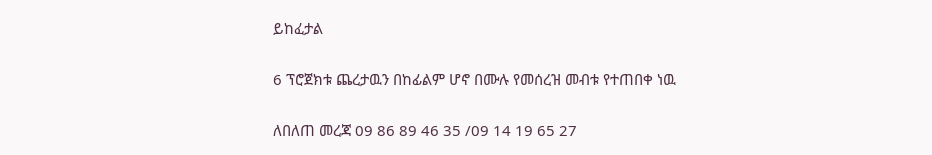ይከፈታል

6 ፕሮጀክቱ ጨረታዉን በከፊልም ሆኖ በሙሉ የመሰረዝ መብቱ የተጠበቀ ነዉ

ለበለጠ መረጃ 09 86 89 46 35 /09 14 19 65 27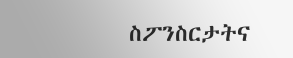ስፖንስርታትና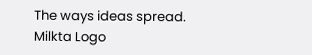The ways ideas spread.
Milkta Logo